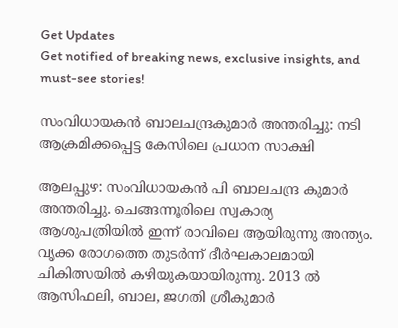Get Updates
Get notified of breaking news, exclusive insights, and must-see stories!

സംവിധായകന്‍ ബാലചന്ദ്രകുമാർ അന്തരിച്ചു: നടി ആക്രമിക്കപ്പെട്ട കേസിലെ പ്രധാന സാക്ഷി

ആലപ്പുഴ: സംവിധായകൻ പി ബാലചന്ദ്ര കുമാർ അന്തരിച്ചു. ചെങ്ങന്നൂരിലെ സ്വകാര്യ ആശുപത്രിയിൽ ഇന്ന് രാവിലെ ആയിരുന്നു അന്ത്യം. വൃക്ക രോഗത്തെ തുടർന്ന് ദീർഘകാലമായി ചികിത്സയില്‍ കഴിയുകയായിരുന്നു. 2013 ല്‍ ആസിഫലി, ബാല, ജഗതി ശ്രീകുമാർ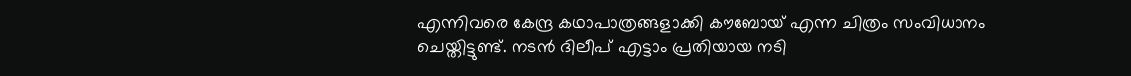എന്നിവരെ കേന്ദ്ര കഥാപാത്രങ്ങളാക്കി കൗബോയ് എന്ന ചിത്രം സംവിധാനം ചെയ്തിട്ടുണ്ട്. നടന്‍ ദിലീപ് എട്ടാം പ്രതിയായ നടി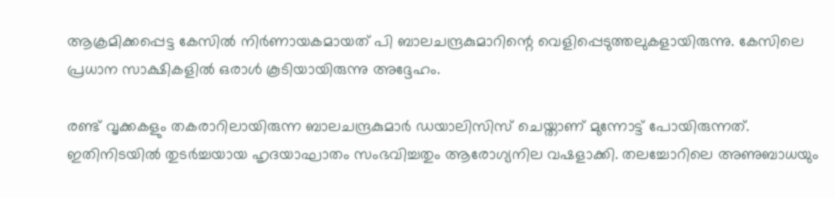ആക്രമിക്കപ്പെട്ട കേസില്‍ നിര്‍ണായകമായത് പി ബാലചന്ദ്രകുമാറിന്റെ വെളിപ്പെടുത്തലുകളായിരുന്നു. കേസിലെ പ്രധാന സാക്ഷികളില്‍ ഒരാള്‍ കൂടിയായിരുന്നു അദ്ദേഹം.

രണ്ട് വൃക്കകളും തകരാറിലായിരുന്ന ബാലചന്ദ്രകുമാർ ഡയാലിസിസ് ചെയ്താണ് മുന്നോട്ട് പോയിരുന്നത്. ഇതിനിടയില്‍ തുടർച്ചയായ ഹൃദയാഘാതം സംഭവിച്ചതും ആരോഗ്യനില വഷളാക്കി. തലച്ചോറിലെ അണുബാധയും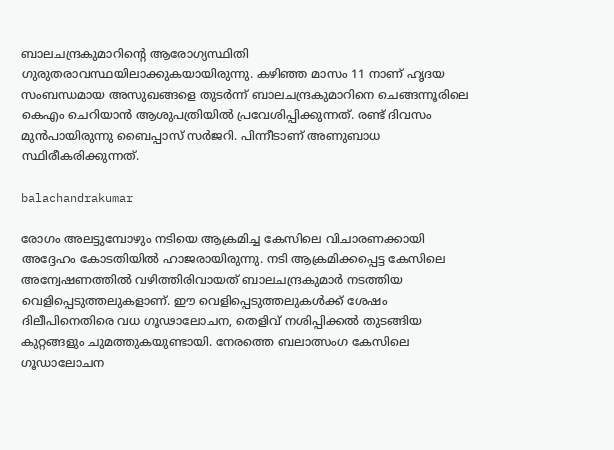ബാലചന്ദ്രകുമാറിൻ്റെ ആരോഗ്യസ്ഥിതി ഗുരുതരാവസ്ഥയിലാക്കുകയായിരുന്നു. കഴിഞ്ഞ മാസം 11 നാണ് ഹൃദയ സംബന്ധമായ അസുഖങ്ങളെ തുടർന്ന് ബാലചന്ദ്രകുമാറിനെ ചെങ്ങന്നൂരിലെ കെഎം ചെറിയാന്‍ ആശുപത്രിയില്‍ പ്രവേശിപ്പിക്കുന്നത്. രണ്ട് ദിവസം മുന്‍പായിരുന്നു ബൈപ്പാസ് സർജറി. പിന്നീടാണ് അണുബാധ സ്ഥിരീകരിക്കുന്നത്.

balachandrakumar

രോഗം അലട്ടുമ്പോഴും നടിയെ ആക്രമിച്ച കേസിലെ വിചാരണക്കായി അദ്ദേഹം കോടതിയില്‍ ഹാജരായിരുന്നു. നടി ആക്രമിക്കപ്പെട്ട കേസിലെ അന്വേഷണത്തില്‍ വഴിത്തിരിവായത് ബാലചന്ദ്രകുമാർ നടത്തിയ വെളിപ്പെടുത്തലുകളാണ്. ഈ വെളിപ്പെടുത്തലുകള്‍ക്ക് ശേഷം ദിലീപിനെതിരെ വധ ഗൂഢാലോചന, തെളിവ് നശിപ്പിക്കൽ തുടങ്ങിയ കുറ്റങ്ങളും ചുമത്തുകയുണ്ടായി. നേരത്തെ ബലാത്സംഗ കേസിലെ ഗൂഡാലോചന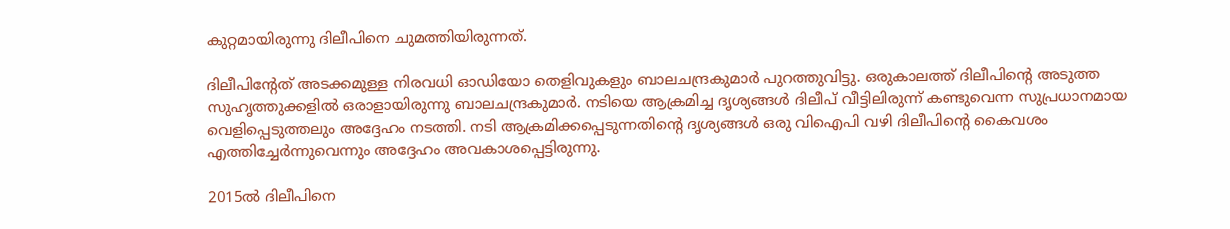കുറ്റമായിരുന്നു ദിലീപിനെ ചുമത്തിയിരുന്നത്.

ദിലീപിന്റേത് അടക്കമുള്ള നിരവധി ഓഡിയോ തെളിവുകളും ബാലചന്ദ്രകുമാർ പുറത്തുവിട്ടു. ഒരുകാലത്ത് ദിലീപിന്റെ അടുത്ത സുഹൃത്തുക്കളില്‍ ഒരാളായിരുന്നു ബാലചന്ദ്രകുമാർ. നടിയെ ആക്രമിച്ച ദൃശ്യങ്ങൾ ദിലീപ് വീട്ടിലിരുന്ന് കണ്ടുവെന്ന സുപ്രധാനമായ വെളിപ്പെടുത്തലും അദ്ദേഹം നടത്തി. നടി ആക്രമിക്കപ്പെടുന്നതിന്റെ ദൃശ്യങ്ങള്‍ ഒരു വിഐപി വഴി ദിലീപിന്റെ കൈവശം എത്തിച്ചേർന്നുവെന്നും അദ്ദേഹം അവകാശപ്പെട്ടിരുന്നു.

2015ൽ ദിലീപിനെ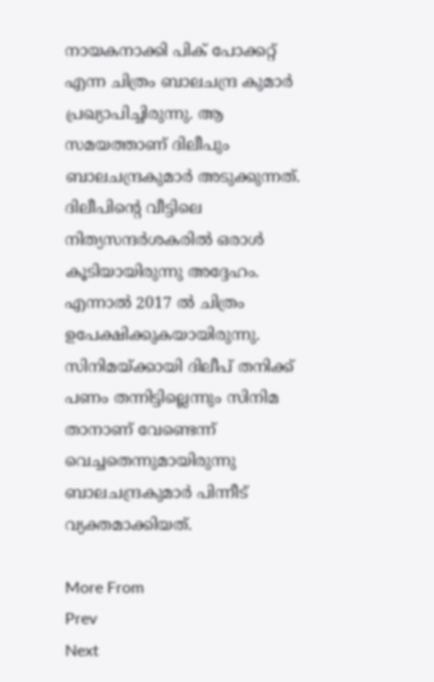നായകനാക്കി പിക് പോക്കറ്റ് എന്ന ചിത്രം ബാലചന്ദ്ര കുമാർ പ്രഖ്യാപിച്ചിരുന്നു. ആ സമയത്താണ് ദിലീപും ബാലചന്ദ്രകുമാർ അടുക്കുന്നത്. ദിലീപിന്റെ വീട്ടിലെ നിത്യസന്ദർശകരില്‍ ഒരാള്‍ കൂടിയായിരുന്നു അദ്ദേഹം. എന്നാല്‍ 2017 ല്‍ ചിത്രം ഉപേക്ഷിക്കുകയായിരുന്നു. സിനിമയ്ക്കായി ദിലീപ് തനിക്ക് പണം തന്നിട്ടില്ലെന്നും സിനിമ താനാണ് വേണ്ടെന്ന് വെച്ചതെന്നുമായിരുന്നു ബാലചന്ദ്രകുമാർ പിന്നീട് വ്യക്തമാക്കിയത്.

More From
Prev
Next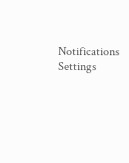Notifications
Settings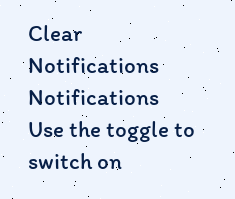Clear Notifications
Notifications
Use the toggle to switch on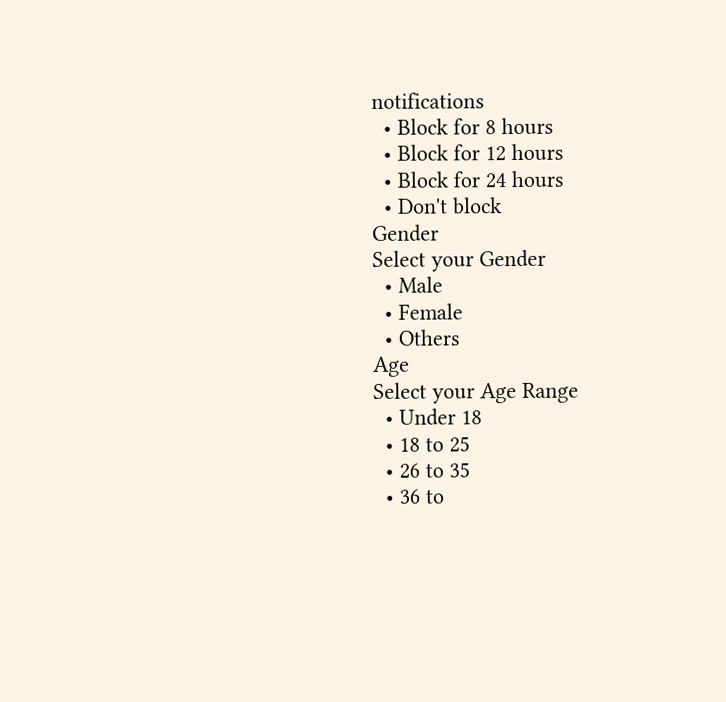notifications
  • Block for 8 hours
  • Block for 12 hours
  • Block for 24 hours
  • Don't block
Gender
Select your Gender
  • Male
  • Female
  • Others
Age
Select your Age Range
  • Under 18
  • 18 to 25
  • 26 to 35
  • 36 to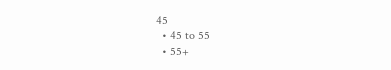45
  • 45 to 55
  • 55+